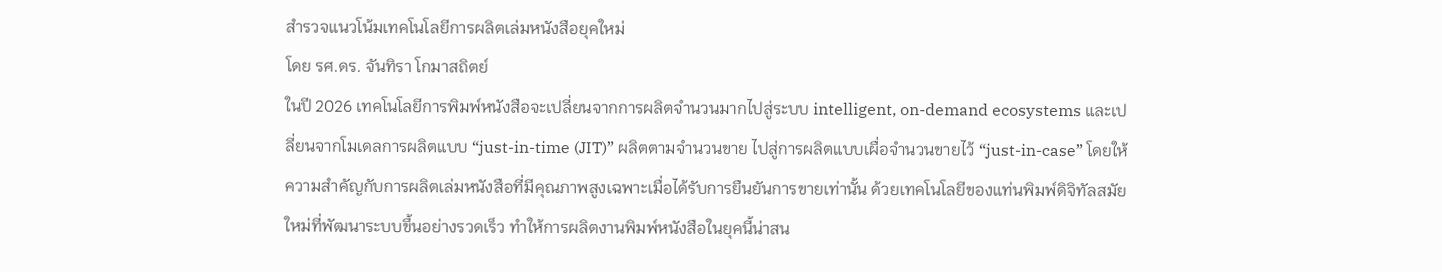สำรวจแนวโน้มเทคโนโลยีการผลิตเล่มหนังสือยุคใหม่
โดย รศ.ดร. จันทิรา โกมาสถิตย์
ในปี 2026 เทคโนโลยีการพิมพ์หนังสือจะเปลี่ยนจากการผลิตจำนวนมากไปสู่ระบบ intelligent, on-demand ecosystems และเปลี่ยนจากโมเดลการผลิตแบบ “just-in-time (JIT)” ผลิตตามจำนวนขาย ไปสู่การผลิตแบบเผื่อจำนวนขายไว้ “just-in-case” โดยให้ความสำคัญกับการผลิตเล่มหนังสือที่มีคุณภาพสูงเฉพาะเมื่อได้รับการยืนยันการขายเท่านั้น ด้วยเทคโนโลยีของแท่นพิมพ์ดิจิทัลสมัยใหม่ที่พัฒนาระบบขึ้นอย่างรวดเร็ว ทำให้การผลิตงานพิมพ์หนังสือในยุคนี้น่าสน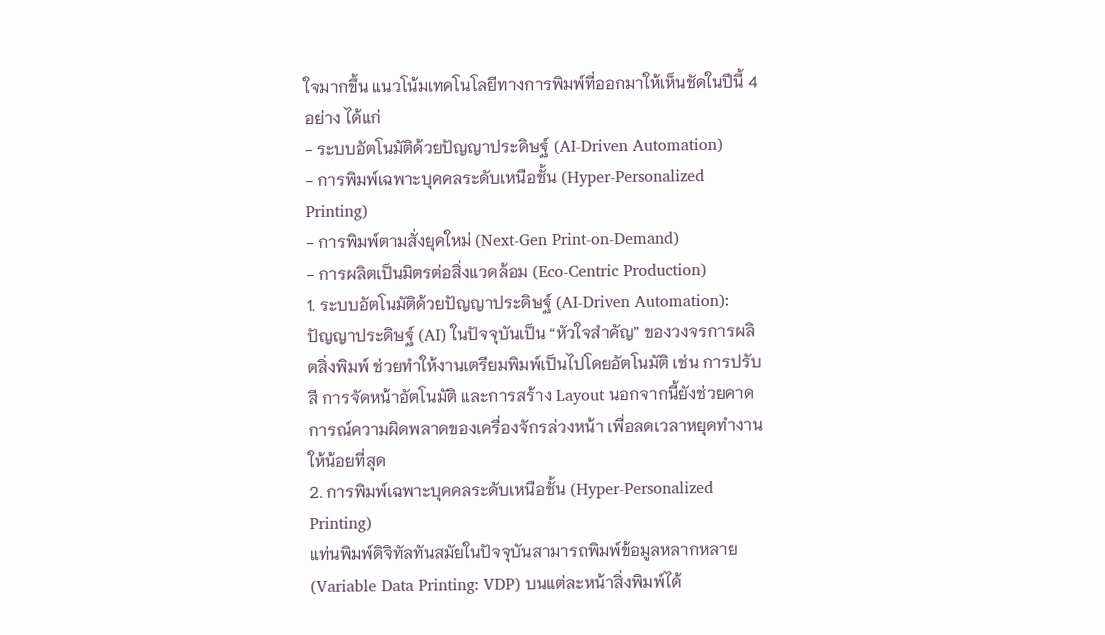ใจมากขึ้น แนวโน้มเทคโนโลยีทางการพิมพ์ที่ออกมาให้เห็นชัดในปีนี้ 4 อย่าง ได้แก่
- ระบบอัตโนมัติด้วยปัญญาประดิษฐ์ (AI-Driven Automation)
- การพิมพ์เฉพาะบุคคลระดับเหนือชั้น (Hyper-Personalized Printing)
- การพิมพ์ตามสั่งยุคใหม่ (Next-Gen Print-on-Demand)
- การผลิตเป็นมิตรต่อสิ่งแวดล้อม (Eco-Centric Production)
1. ระบบอัตโนมัติด้วยปัญญาประดิษฐ์ (AI-Driven Automation):
ปัญญาประดิษฐ์ (AI) ในปัจจุบันเป็น “หัวใจสำคัญ” ของวงจรการผลิตสิ่งพิมพ์ ช่วยทำให้งานเตรียมพิมพ์เป็นไปโดยอัตโนมัติ เช่น การปรับสี การจัดหน้าอัตโนมัติ และการสร้าง Layout นอกจากนี้ยังช่วยคาดการณ์ความผิดพลาดของเครื่องจักรล่วงหน้า เพื่อลดเวลาหยุดทำงานให้น้อยที่สุด
2. การพิมพ์เฉพาะบุคคลระดับเหนือชั้น (Hyper-Personalized Printing)
แท่นพิมพ์ดิจิทัลทันสมัยในปัจจุบันสามารถพิมพ์ข้อมูลหลากหลาย (Variable Data Printing: VDP) บนแต่ละหน้าสิ่งพิมพ์ได้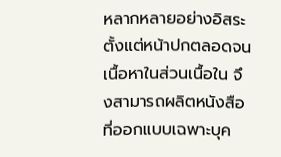หลากหลายอย่างอิสระตั้งแต่หน้าปกตลอดจนเนื้อหาในส่วนเนื้อใน จึงสามารถผลิตหนังสือที่ออกแบบเฉพาะบุค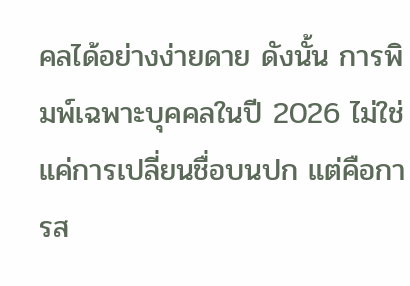คลได้อย่างง่ายดาย ดังนั้น การพิมพ์เฉพาะบุคคลในปี 2026 ไม่ใช่แค่การเปลี่ยนชื่อบนปก แต่คือการส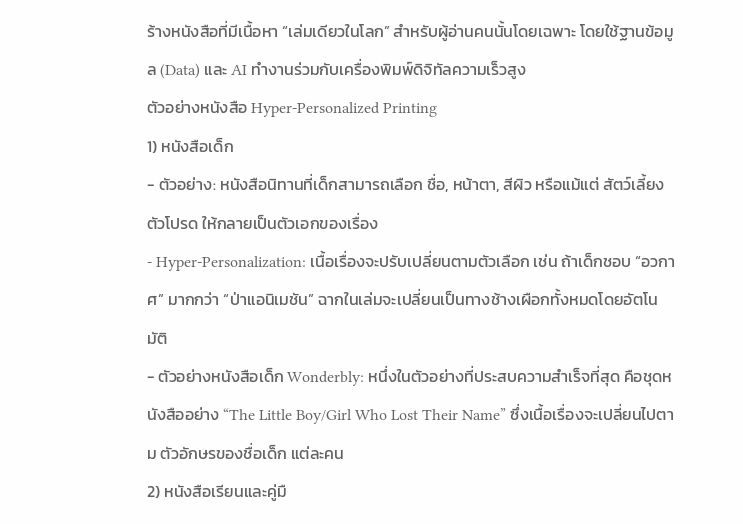ร้างหนังสือที่มีเนื้อหา “เล่มเดียวในโลก” สำหรับผู้อ่านคนนั้นโดยเฉพาะ โดยใช้ฐานข้อมูล (Data) และ AI ทำงานร่วมกับเครื่องพิมพ์ดิจิทัลความเร็วสูง
ตัวอย่างหนังสือ Hyper-Personalized Printing
1) หนังสือเด็ก
- ตัวอย่าง: หนังสือนิทานที่เด็กสามารถเลือก ชื่อ, หน้าตา, สีผิว หรือแม้แต่ สัตว์เลี้ยงตัวโปรด ให้กลายเป็นตัวเอกของเรื่อง
- Hyper-Personalization: เนื้อเรื่องจะปรับเปลี่ยนตามตัวเลือก เช่น ถ้าเด็กชอบ “อวกาศ” มากกว่า “ป่าแอนิเมชัน” ฉากในเล่มจะเปลี่ยนเป็นทางช้างเผือกทั้งหมดโดยอัตโนมัติ
- ตัวอย่างหนังสือเด็ก Wonderbly: หนึ่งในตัวอย่างที่ประสบความสำเร็จที่สุด คือชุดหนังสืออย่าง “The Little Boy/Girl Who Lost Their Name” ซึ่งเนื้อเรื่องจะเปลี่ยนไปตาม ตัวอักษรของชื่อเด็ก แต่ละคน
2) หนังสือเรียนและคู่มื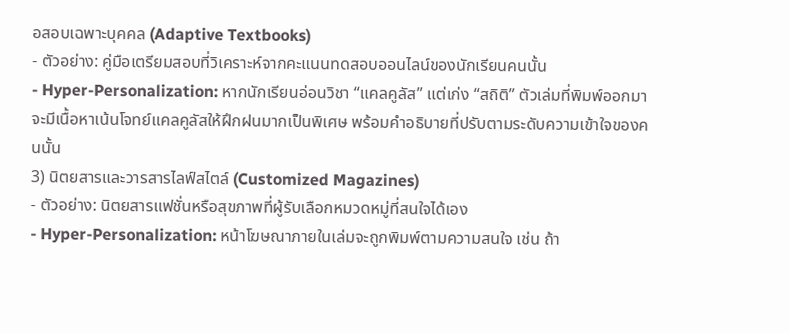อสอบเฉพาะบุคคล (Adaptive Textbooks)
- ตัวอย่าง: คู่มือเตรียมสอบที่วิเคราะห์จากคะแนนทดสอบออนไลน์ของนักเรียนคนนั้น
- Hyper-Personalization: หากนักเรียนอ่อนวิชา “แคลคูลัส” แต่เก่ง “สถิติ” ตัวเล่มที่พิมพ์ออกมาจะมีเนื้อหาเน้นโจทย์แคลคูลัสให้ฝึกฝนมากเป็นพิเศษ พร้อมคำอธิบายที่ปรับตามระดับความเข้าใจของคนนั้น
3) นิตยสารและวารสารไลฟ์สไตล์ (Customized Magazines)
- ตัวอย่าง: นิตยสารแฟชั่นหรือสุขภาพที่ผู้รับเลือกหมวดหมู่ที่สนใจได้เอง
- Hyper-Personalization: หน้าโฆษณาภายในเล่มจะถูกพิมพ์ตามความสนใจ เช่น ถ้า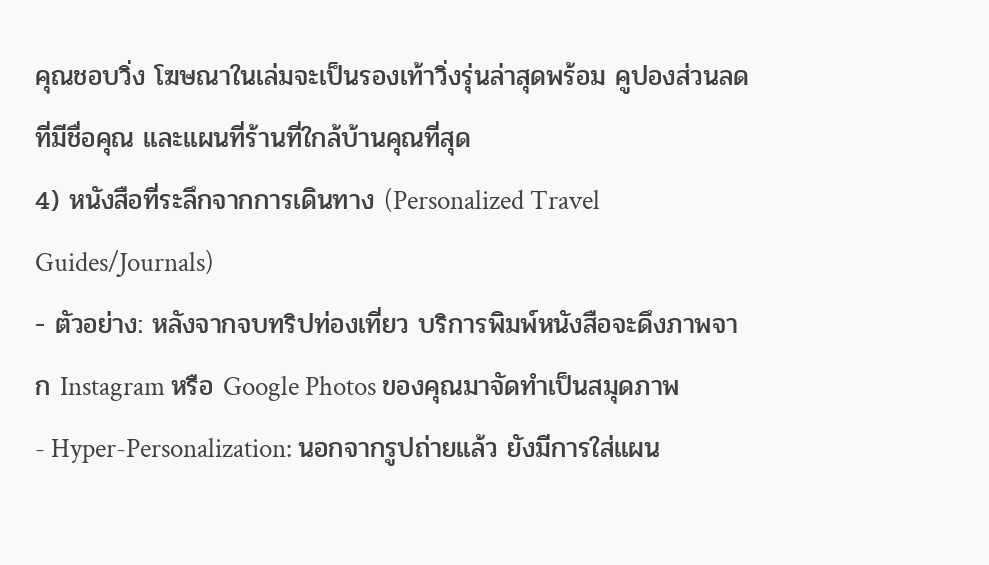คุณชอบวิ่ง โฆษณาในเล่มจะเป็นรองเท้าวิ่งรุ่นล่าสุดพร้อม คูปองส่วนลดที่มีชื่อคุณ และแผนที่ร้านที่ใกล้บ้านคุณที่สุด
4) หนังสือที่ระลึกจากการเดินทาง (Personalized Travel Guides/Journals)
- ตัวอย่าง: หลังจากจบทริปท่องเที่ยว บริการพิมพ์หนังสือจะดึงภาพจาก Instagram หรือ Google Photos ของคุณมาจัดทำเป็นสมุดภาพ
- Hyper-Personalization: นอกจากรูปถ่ายแล้ว ยังมีการใส่แผน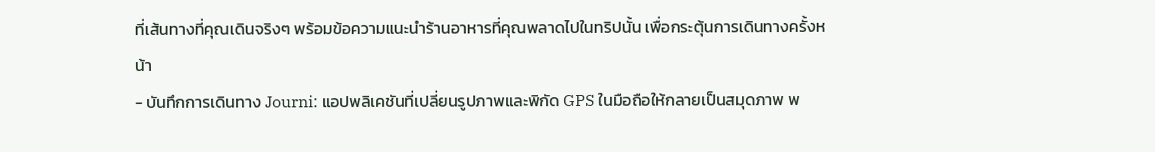ที่เส้นทางที่คุณเดินจริงๆ พร้อมข้อความแนะนำร้านอาหารที่คุณพลาดไปในทริปนั้น เพื่อกระตุ้นการเดินทางครั้งหน้า
- บันทึกการเดินทาง Journi: แอปพลิเคชันที่เปลี่ยนรูปภาพและพิกัด GPS ในมือถือให้กลายเป็นสมุดภาพ พ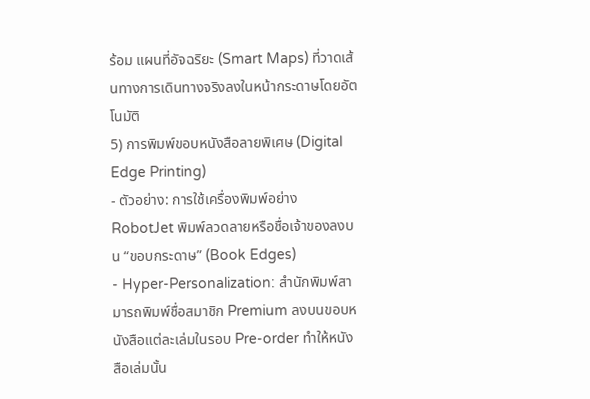ร้อม แผนที่อัจฉริยะ (Smart Maps) ที่วาดเส้นทางการเดินทางจริงลงในหน้ากระดาษโดยอัตโนมัติ
5) การพิมพ์ขอบหนังสือลายพิเศษ (Digital Edge Printing)
- ตัวอย่าง: การใช้เครื่องพิมพ์อย่าง RobotJet พิมพ์ลวดลายหรือชื่อเจ้าของลงบน “ขอบกระดาษ” (Book Edges)
- Hyper-Personalization: สำนักพิมพ์สามารถพิมพ์ชื่อสมาชิก Premium ลงบนขอบหนังสือแต่ละเล่มในรอบ Pre-order ทำให้หนังสือเล่มนั้น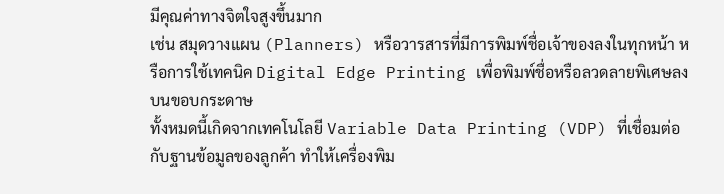มีคุณค่าทางจิตใจสูงขึ้นมาก
เช่น สมุดวางแผน (Planners) หรือวารสารที่มีการพิมพ์ชื่อเจ้าของลงในทุกหน้า หรือการใช้เทคนิค Digital Edge Printing เพื่อพิมพ์ชื่อหรือลวดลายพิเศษลงบนขอบกระดาษ
ทั้งหมดนี้เกิดจากเทคโนโลยี Variable Data Printing (VDP) ที่เชื่อมต่อกับฐานข้อมูลของลูกค้า ทำให้เครื่องพิม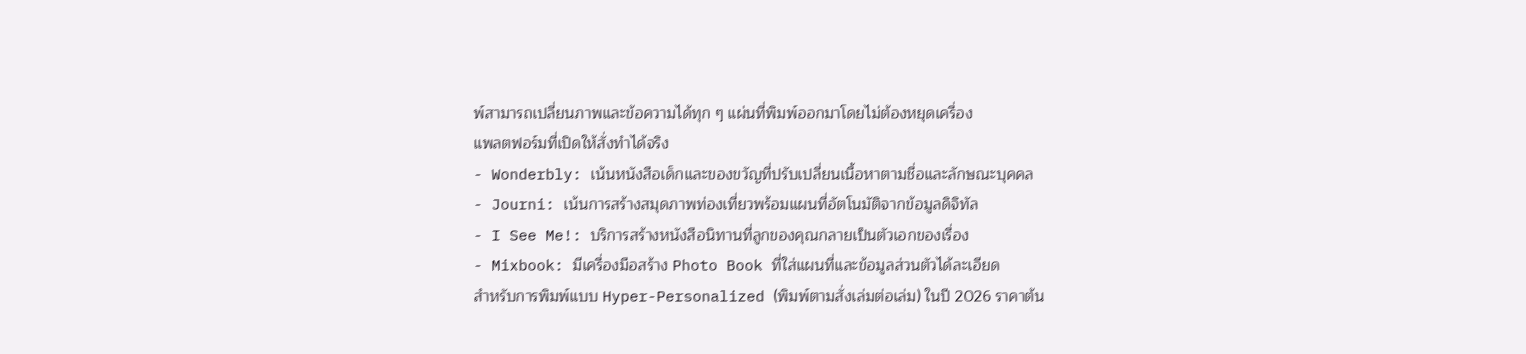พ์สามารถเปลี่ยนภาพและข้อความได้ทุก ๆ แผ่นที่พิมพ์ออกมาโดยไม่ต้องหยุดเครื่อง
แพลตฟอร์มที่เปิดให้สั่งทำได้จริง
- Wonderbly: เน้นหนังสือเด็กและของขวัญที่ปรับเปลี่ยนเนื้อหาตามชื่อและลักษณะบุคคล
- Journi: เน้นการสร้างสมุดภาพท่องเที่ยวพร้อมแผนที่อัตโนมัติจากข้อมูลดิจิทัล
- I See Me!: บริการสร้างหนังสือนิทานที่ลูกของคุณกลายเป็นตัวเอกของเรื่อง
- Mixbook: มีเครื่องมือสร้าง Photo Book ที่ใส่แผนที่และข้อมูลส่วนตัวได้ละเอียด
สำหรับการพิมพ์แบบ Hyper-Personalized (พิมพ์ตามสั่งเล่มต่อเล่ม) ในปี 2026 ราคาต้น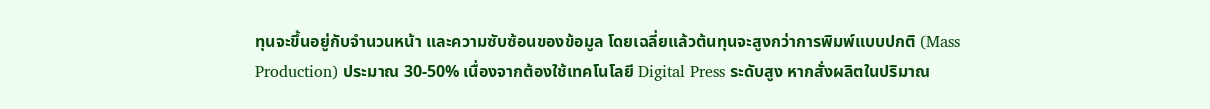ทุนจะขึ้นอยู่กับจำนวนหน้า และความซับซ้อนของข้อมูล โดยเฉลี่ยแล้วต้นทุนจะสูงกว่าการพิมพ์แบบปกติ (Mass Production) ประมาณ 30-50% เนื่องจากต้องใช้เทคโนโลยี Digital Press ระดับสูง หากสั่งผลิตในปริมาณ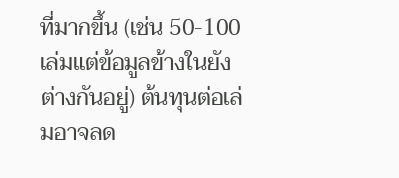ที่มากขึ้น (เช่น 50-100 เล่มแต่ข้อมูลข้างในยังต่างกันอยู่) ต้นทุนต่อเล่มอาจลด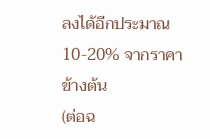ลงได้อีกประมาณ 10-20% จากราคาข้างต้น
(ต่อฉ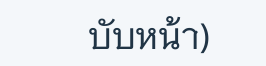บับหน้า)